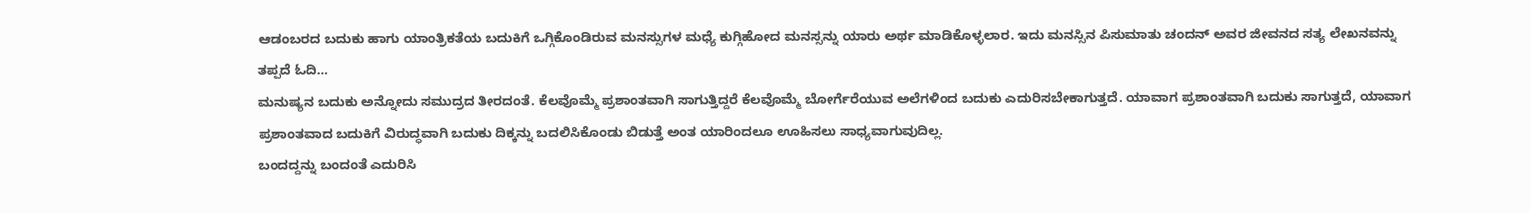ಆಡಂಬರದ ಬದುಕು ಹಾಗು ಯಾಂತ್ರಿಕತೆಯ ಬದುಕಿಗೆ ಒಗ್ಗಿಕೊಂಡಿರುವ ಮನಸ್ಸುಗಳ ಮಧ್ಯೆ ಕುಗ್ಗಿಹೋದ ಮನಸ್ಸನ್ನು ಯಾರು ಅರ್ಥ ಮಾಡಿಕೊಳ್ಳಲಾರ. ಇದು ಮನಸ್ಸಿನ ಪಿಸುಮಾತು ಚಂದನ್ ಅವರ ಜೀವನದ ಸತ್ಯ ಲೇಖನವನ್ನು ತಪ್ಪದೆ ಓದಿ…
ಮನುಷ್ಯನ ಬದುಕು ಅನ್ನೋದು ಸಮುದ್ರದ ತೀರದಂತೆ. ಕೆಲವೊಮ್ಮೆ ಪ್ರಶಾಂತವಾಗಿ ಸಾಗುತ್ತಿದ್ದರೆ ಕೆಲವೊಮ್ಮೆ ಬೋರ್ಗೆರೆಯುವ ಅಲೆಗಳಿಂದ ಬದುಕು ಎದುರಿಸಬೇಕಾಗುತ್ತದೆ. ಯಾವಾಗ ಪ್ರಶಾಂತವಾಗಿ ಬದುಕು ಸಾಗುತ್ತದೆ, ಯಾವಾಗ ಪ್ರಶಾಂತವಾದ ಬದುಕಿಗೆ ವಿರುದ್ಧವಾಗಿ ಬದುಕು ದಿಕ್ಕನ್ನು ಬದಲಿಸಿಕೊಂಡು ಬಿಡುತ್ತೆ ಅಂತ ಯಾರಿಂದಲೂ ಊಹಿಸಲು ಸಾಧ್ಯವಾಗುವುದಿಲ್ಲ.
ಬಂದದ್ದನ್ನು ಬಂದಂತೆ ಎದುರಿಸಿ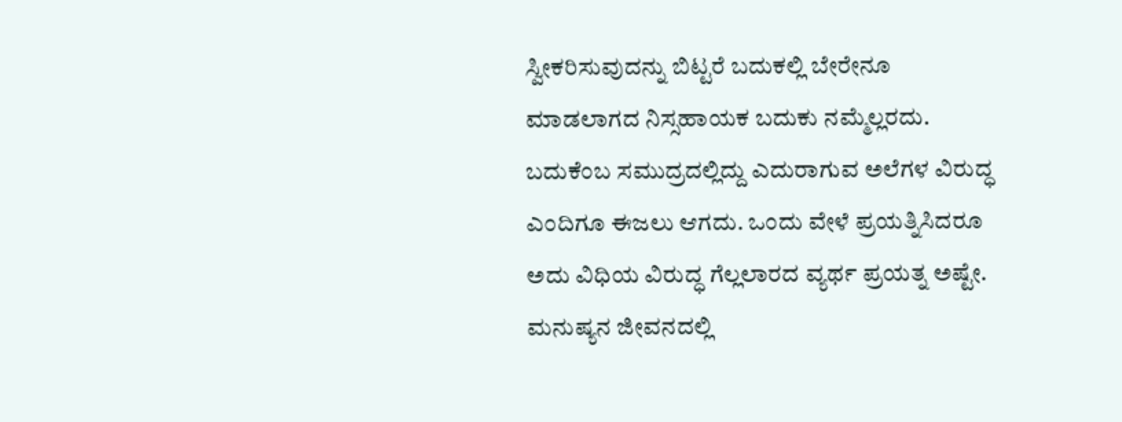ಸ್ವೀಕರಿಸುವುದನ್ನು ಬಿಟ್ಟರೆ ಬದುಕಲ್ಲಿ ಬೇರೇನೂ ಮಾಡಲಾಗದ ನಿಸ್ಸಹಾಯಕ ಬದುಕು ನಮ್ಮೆಲ್ಲರದು. ಬದುಕೆಂಬ ಸಮುದ್ರದಲ್ಲಿದ್ದು ಎದುರಾಗುವ ಅಲೆಗಳ ವಿರುದ್ಧ ಎಂದಿಗೂ ಈಜಲು ಆಗದು. ಒಂದು ವೇಳೆ ಪ್ರಯತ್ನಿಸಿದರೂ ಅದು ವಿಧಿಯ ವಿರುದ್ಧ ಗೆಲ್ಲಲಾರದ ವ್ಯರ್ಥ ಪ್ರಯತ್ನ ಅಷ್ಟೇ.
ಮನುಷ್ಯನ ಜೀವನದಲ್ಲಿ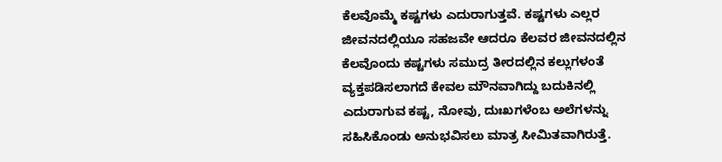ಕೆಲವೊಮ್ಮೆ ಕಷ್ಟಗಳು ಎದುರಾಗುತ್ತವೆ. ಕಷ್ಟಗಳು ಎಲ್ಲರ ಜೀವನದಲ್ಲಿಯೂ ಸಹಜವೇ ಆದರೂ ಕೆಲವರ ಜೀವನದಲ್ಲಿನ ಕೆಲವೊಂದು ಕಷ್ಟಗಳು ಸಮುದ್ರ ತೀರದಲ್ಲಿನ ಕಲ್ಲುಗಳಂತೆ ವ್ಯಕ್ತಪಡಿಸಲಾಗದೆ ಕೇವಲ ಮೌನವಾಗಿದ್ದು ಬದುಕಿನಲ್ಲಿ ಎದುರಾಗುವ ಕಷ್ಟ, ನೋವು, ದುಃಖಗಳೆಂಬ ಅಲೆಗಳನ್ನು ಸಹಿಸಿಕೊಂಡು ಅನುಭವಿಸಲು ಮಾತ್ರ ಸೀಮಿತವಾಗಿರುತ್ತೆ.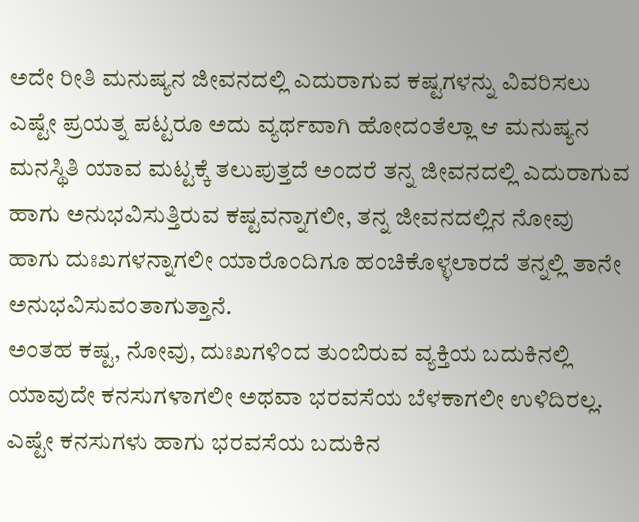ಅದೇ ರೀತಿ ಮನುಷ್ಯನ ಜೀವನದಲ್ಲಿ ಎದುರಾಗುವ ಕಷ್ಟಗಳನ್ನು ವಿವರಿಸಲು ಎಷ್ಟೇ ಪ್ರಯತ್ನ ಪಟ್ಟರೂ ಅದು ವ್ಯರ್ಥವಾಗಿ ಹೋದಂತೆಲ್ಲಾ ಆ ಮನುಷ್ಯನ ಮನಸ್ಥಿತಿ ಯಾವ ಮಟ್ಟಕ್ಕೆ ತಲುಪುತ್ತದೆ ಅಂದರೆ ತನ್ನ ಜೀವನದಲ್ಲಿ ಎದುರಾಗುವ ಹಾಗು ಅನುಭವಿಸುತ್ತಿರುವ ಕಷ್ಟವನ್ನಾಗಲೀ, ತನ್ನ ಜೀವನದಲ್ಲಿನ ನೋವು ಹಾಗು ದುಃಖಗಳನ್ನಾಗಲೀ ಯಾರೊಂದಿಗೂ ಹಂಚಿಕೊಳ್ಳಲಾರದೆ ತನ್ನಲ್ಲಿ ತಾನೇ ಅನುಭವಿಸುವಂತಾಗುತ್ತಾನೆ.
ಅಂತಹ ಕಷ್ಟ, ನೋವು, ದುಃಖಗಳಿಂದ ತುಂಬಿರುವ ವ್ಯಕ್ತಿಯ ಬದುಕಿನಲ್ಲಿ ಯಾವುದೇ ಕನಸುಗಳಾಗಲೀ ಅಥವಾ ಭರವಸೆಯ ಬೆಳಕಾಗಲೀ ಉಳಿದಿರಲ್ಲ. ಎಷ್ಟೇ ಕನಸುಗಳು ಹಾಗು ಭರವಸೆಯ ಬದುಕಿನ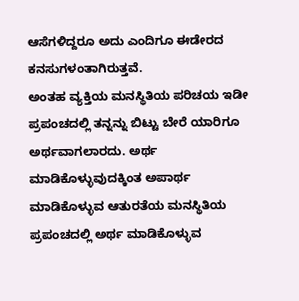ಆಸೆಗಳಿದ್ದರೂ ಅದು ಎಂದಿಗೂ ಈಡೇರದ ಕನಸುಗಳಂತಾಗಿರುತ್ತವೆ.
ಅಂತಹ ವ್ಯಕ್ತಿಯ ಮನಸ್ಥಿತಿಯ ಪರಿಚಯ ಇಡೀ ಪ್ರಪಂಚದಲ್ಲಿ ತನ್ನನ್ನು ಬಿಟ್ಟು ಬೇರೆ ಯಾರಿಗೂ ಅರ್ಥವಾಗಲಾರದು. ಅರ್ಥ ಮಾಡಿಕೊಳ್ಳುವುದಕ್ಕಿಂತ ಅಪಾರ್ಥ ಮಾಡಿಕೊಳ್ಳುವ ಆತುರತೆಯ ಮನಸ್ಥಿತಿಯ ಪ್ರಪಂಚದಲ್ಲಿ ಅರ್ಥ ಮಾಡಿಕೊಳ್ಳುವ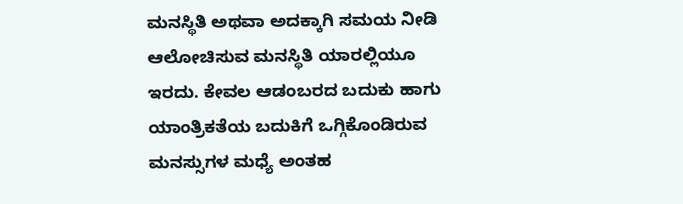ಮನಸ್ಥಿತಿ ಅಥವಾ ಅದಕ್ಕಾಗಿ ಸಮಯ ನೀಡಿ ಆಲೋಚಿಸುವ ಮನಸ್ಥಿತಿ ಯಾರಲ್ಲಿಯೂ ಇರದು. ಕೇವಲ ಆಡಂಬರದ ಬದುಕು ಹಾಗು ಯಾಂತ್ರಿಕತೆಯ ಬದುಕಿಗೆ ಒಗ್ಗಿಕೊಂಡಿರುವ ಮನಸ್ಸುಗಳ ಮಧ್ಯೆ ಅಂತಹ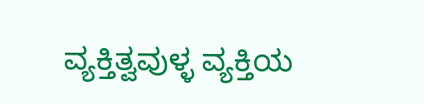ವ್ಯಕ್ತಿತ್ವವುಳ್ಳ ವ್ಯಕ್ತಿಯ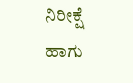ನಿರೀಕ್ಷೆ ಹಾಗು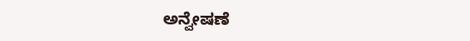ಅನ್ವೇಷಣೆ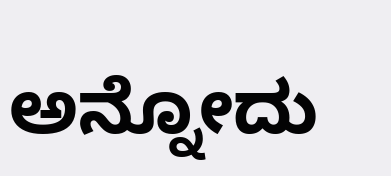ಅನ್ನೋದು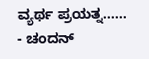ವ್ಯರ್ಥ ಪ್ರಯತ್ನ……
- ಚಂದನ್